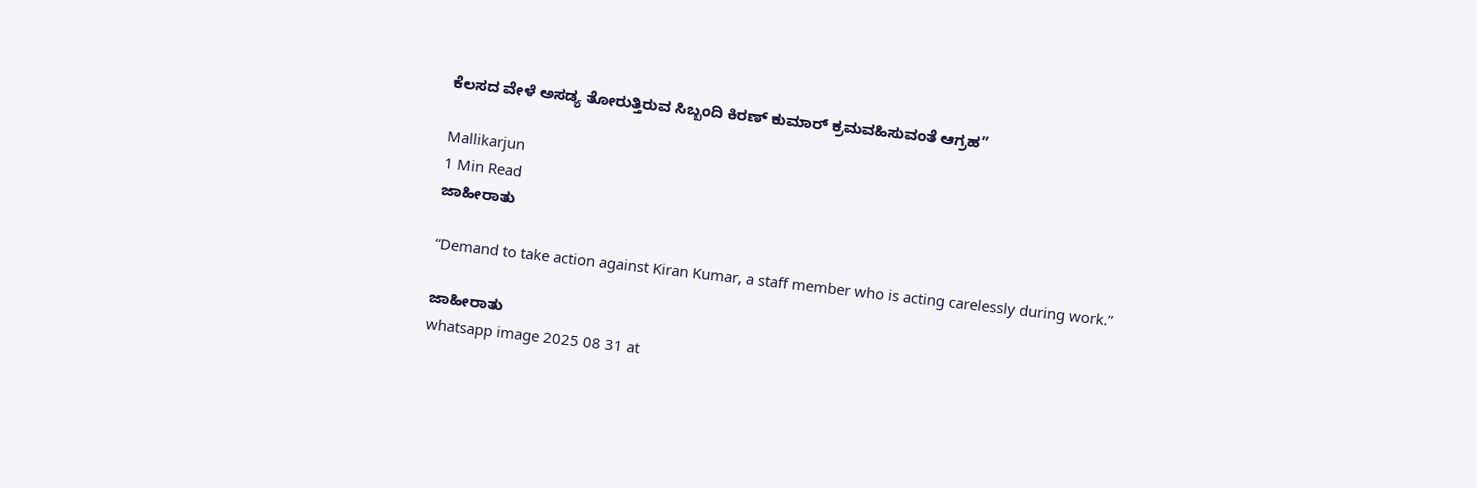ಕೆಲಸದ ವೇಳೆ ಅಸಡ್ಯ ತೋರುತ್ತಿರುವ ಸಿಬ್ಬಂದಿ ಕಿರಣ್ ಕುಮಾರ್ ಕ್ರಮವಹಿಸುವಂತೆ ಆಗ್ರಹ”

Mallikarjun
1 Min Read
ಜಾಹೀರಾತು

“Demand to take action against Kiran Kumar, a staff member who is acting carelessly during work.”

ಜಾಹೀರಾತು
whatsapp image 2025 08 31 at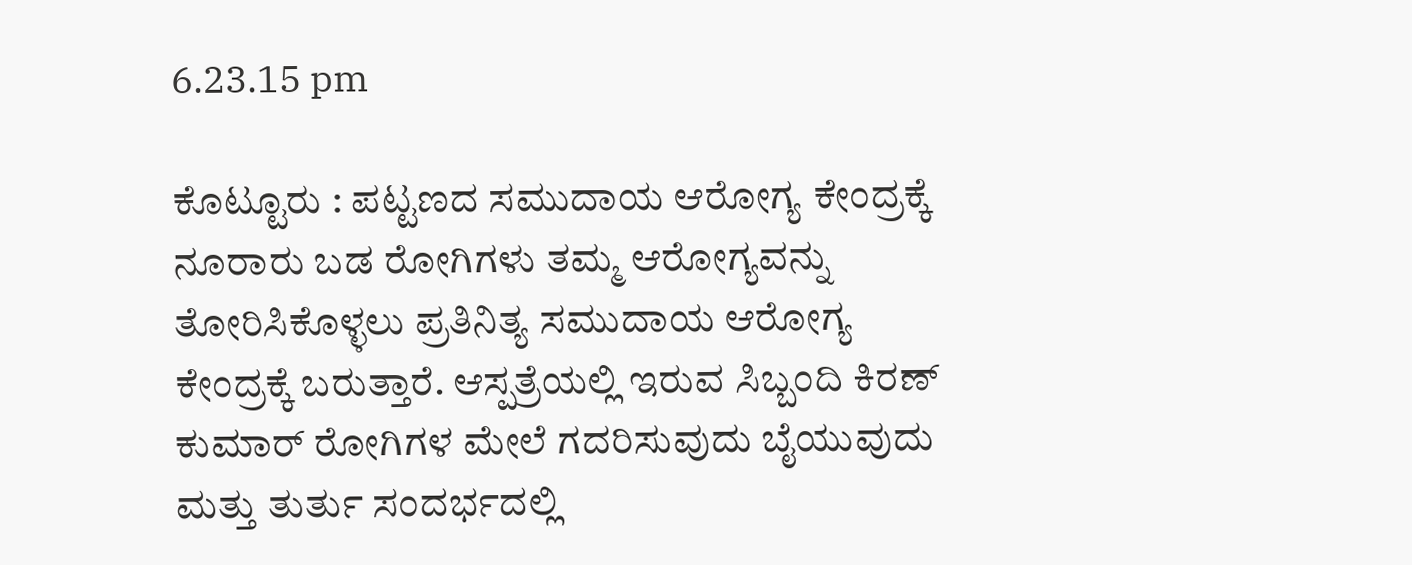6.23.15 pm

ಕೊಟ್ಟೂರು : ಪಟ್ಟಣದ ಸಮುದಾಯ ಆರೋಗ್ಯ ಕೇಂದ್ರಕ್ಕೆ ನೂರಾರು ಬಡ ರೋಗಿಗಳು ತಮ್ಮ ಆರೋಗ್ಯವನ್ನು ತೋರಿಸಿಕೊಳ್ಳಲು ಪ್ರತಿನಿತ್ಯ ಸಮುದಾಯ ಆರೋಗ್ಯ ಕೇಂದ್ರಕ್ಕೆ ಬರುತ್ತಾರೆ. ಆಸ್ಪತ್ರೆಯಲ್ಲಿ ಇರುವ ಸಿಬ್ಬಂದಿ ಕಿರಣ್ ಕುಮಾರ್ ರೋಗಿಗಳ ಮೇಲೆ ಗದರಿಸುವುದು ಬೈಯುವುದು ಮತ್ತು ತುರ್ತು ಸಂದರ್ಭದಲ್ಲಿ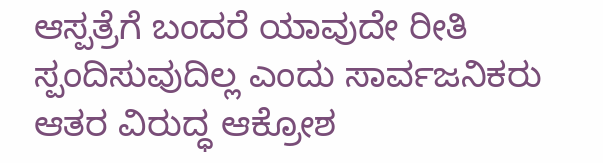ಆಸ್ಪತ್ರೆಗೆ ಬಂದರೆ ಯಾವುದೇ ರೀತಿ ಸ್ಪಂದಿಸುವುದಿಲ್ಲ ಎಂದು ಸಾರ್ವಜನಿಕರು ಆತರ ವಿರುದ್ಧ ಆಕ್ರೋಶ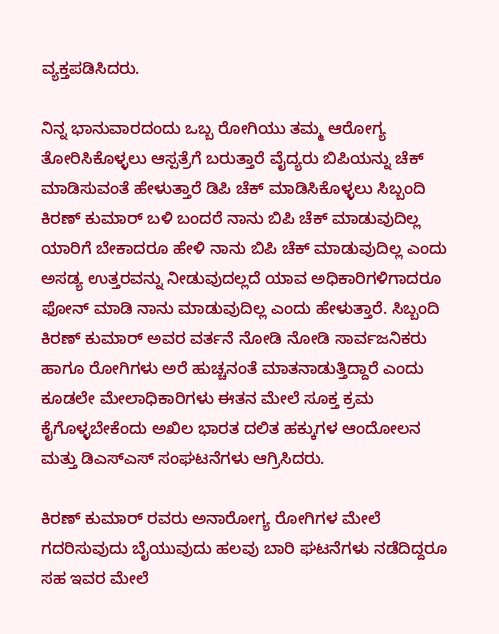ವ್ಯಕ್ತಪಡಿಸಿದರು.

ನಿನ್ನ ಭಾನುವಾರದಂದು ಒಬ್ಬ ರೋಗಿಯು ತಮ್ಮ ಆರೋಗ್ಯ ತೋರಿಸಿಕೊಳ್ಳಲು ಆಸ್ಪತ್ರೆಗೆ ಬರುತ್ತಾರೆ ವೈದ್ಯರು ಬಿಪಿಯನ್ನು ಚೆಕ್ ಮಾಡಿಸುವಂತೆ ಹೇಳುತ್ತಾರೆ ಡಿಪಿ ಚೆಕ್ ಮಾಡಿಸಿಕೊಳ್ಳಲು ಸಿಬ್ಬಂದಿ ಕಿರಣ್ ಕುಮಾರ್ ಬಳಿ ಬಂದರೆ ನಾನು ಬಿಪಿ ಚೆಕ್ ಮಾಡುವುದಿಲ್ಲ ಯಾರಿಗೆ ಬೇಕಾದರೂ ಹೇಳಿ ನಾನು ಬಿಪಿ ಚೆಕ್ ಮಾಡುವುದಿಲ್ಲ ಎಂದು ಅಸಡ್ಯ ಉತ್ತರವನ್ನು ನೀಡುವುದಲ್ಲದೆ ಯಾವ ಅಧಿಕಾರಿಗಳಿಗಾದರೂ ಫೋನ್ ಮಾಡಿ ನಾನು ಮಾಡುವುದಿಲ್ಲ ಎಂದು ಹೇಳುತ್ತಾರೆ. ಸಿಬ್ಬಂದಿ ಕಿರಣ್ ಕುಮಾರ್ ಅವರ ವರ್ತನೆ ನೋಡಿ ನೋಡಿ ಸಾರ್ವಜನಿಕರು ಹಾಗೂ ರೋಗಿಗಳು ಅರೆ ಹುಚ್ಚನಂತೆ ಮಾತನಾಡುತ್ತಿದ್ದಾರೆ ಎಂದು ಕೂಡಲೇ ಮೇಲಾಧಿಕಾರಿಗಳು ಈತನ ಮೇಲೆ ಸೂಕ್ತ ಕ್ರಮ ಕೈಗೊಳ್ಳಬೇಕೆಂದು ಅಖಿಲ ಭಾರತ ದಲಿತ ಹಕ್ಕುಗಳ ಆಂದೋಲನ ಮತ್ತು ಡಿಎಸ್ಎಸ್ ಸಂಘಟನೆಗಳು ಆಗ್ರಿಸಿದರು.

ಕಿರಣ್ ಕುಮಾರ್ ರವರು ಅನಾರೋಗ್ಯ ರೋಗಿಗಳ ಮೇಲೆ ಗದರಿಸುವುದು ಬೈಯುವುದು ಹಲವು ಬಾರಿ ಘಟನೆಗಳು ನಡೆದಿದ್ದರೂ ಸಹ ಇವರ ಮೇಲೆ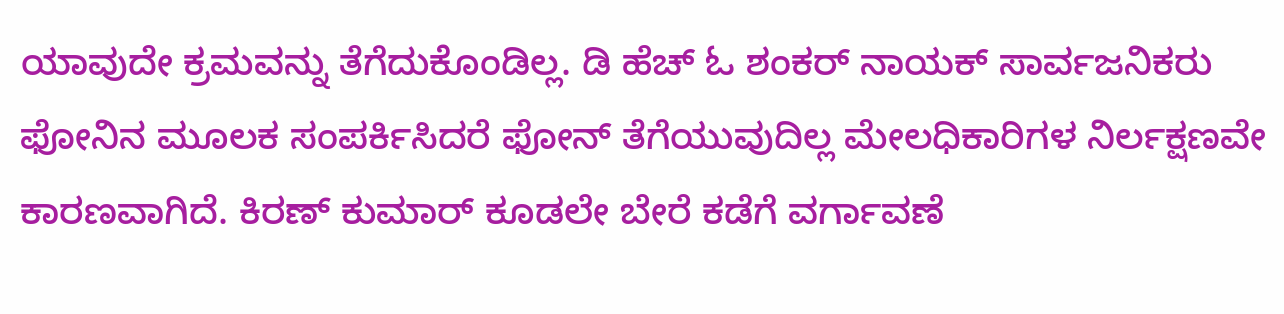ಯಾವುದೇ ಕ್ರಮವನ್ನು ತೆಗೆದುಕೊಂಡಿಲ್ಲ. ಡಿ ಹೆಚ್ ಓ ಶಂಕರ್ ನಾಯಕ್ ಸಾರ್ವಜನಿಕರು ಫೋನಿನ ಮೂಲಕ ಸಂಪರ್ಕಿಸಿದರೆ ಫೋನ್ ತೆಗೆಯುವುದಿಲ್ಲ ಮೇಲಧಿಕಾರಿಗಳ ನಿರ್ಲಕ್ಷಣವೇ ಕಾರಣವಾಗಿದೆ. ಕಿರಣ್ ಕುಮಾರ್ ಕೂಡಲೇ ಬೇರೆ ಕಡೆಗೆ ವರ್ಗಾವಣೆ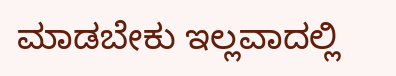ಮಾಡಬೇಕು ಇಲ್ಲವಾದಲ್ಲಿ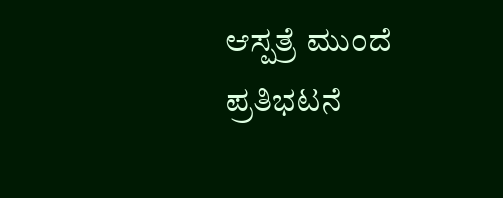ಆಸ್ಪತ್ರೆ ಮುಂದೆ ಪ್ರತಿಭಟನೆ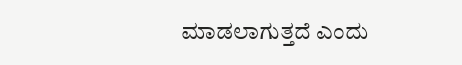ಮಾಡಲಾಗುತ್ತದೆ ಎಂದು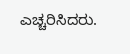ಎಚ್ಚರಿಸಿದರು.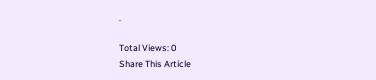.

Total Views: 0
Share This Article